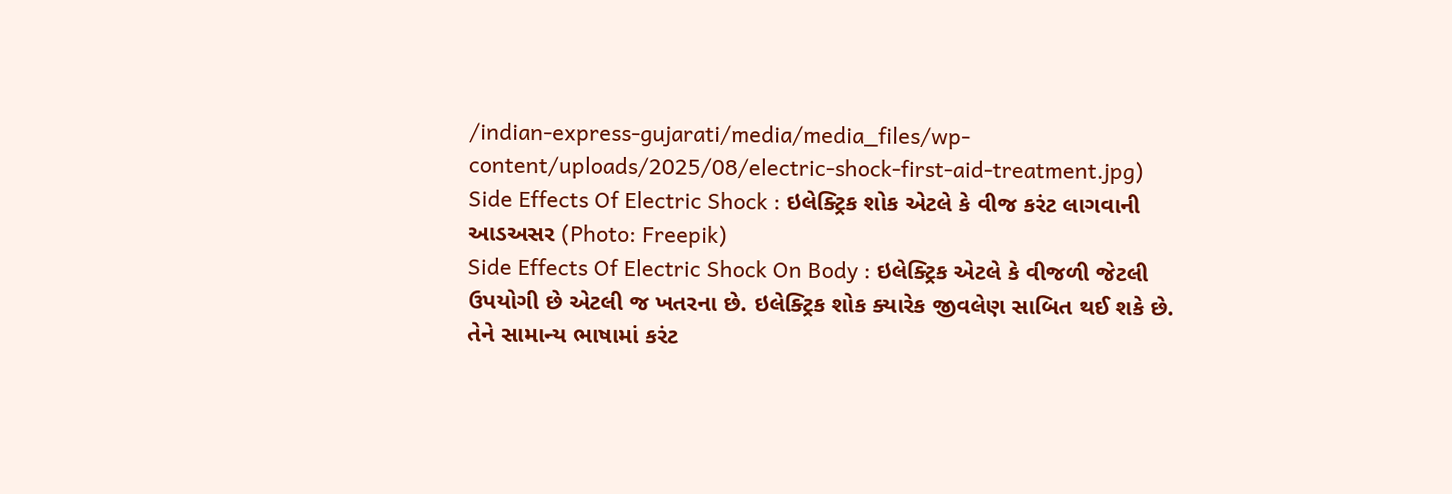/indian-express-gujarati/media/media_files/wp-content/uploads/2025/08/electric-shock-first-aid-treatment.jpg)
Side Effects Of Electric Shock : ઇલેક્ટ્રિક શોક એટલે કે વીજ કરંટ લાગવાની આડઅસર (Photo: Freepik)
Side Effects Of Electric Shock On Body : ઇલેક્ટ્રિક એટલે કે વીજળી જેટલી ઉપયોગી છે એટલી જ ખતરના છે. ઇલેક્ટ્રિક શોક ક્યારેક જીવલેણ સાબિત થઈ શકે છે. તેને સામાન્ય ભાષામાં કરંટ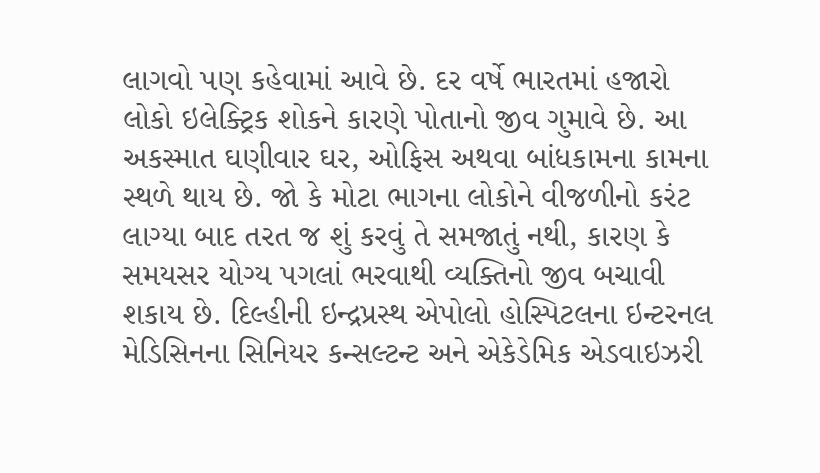લાગવો પણ કહેવામાં આવે છે. દર વર્ષે ભારતમાં હજારો લોકો ઇલેક્ટ્રિક શોકને કારણે પોતાનો જીવ ગુમાવે છે. આ અકસ્માત ઘણીવાર ઘર, ઓફિસ અથવા બાંધકામના કામના સ્થળે થાય છે. જો કે મોટા ભાગના લોકોને વીજળીનો કરંટ લાગ્યા બાદ તરત જ શું કરવું તે સમજાતું નથી, કારણ કે સમયસર યોગ્ય પગલાં ભરવાથી વ્યક્તિનો જીવ બચાવી શકાય છે. દિલ્હીની ઇન્દ્રપ્રસ્થ એપોલો હોસ્પિટલના ઇન્ટરનલ મેડિસિનના સિનિયર કન્સલ્ટન્ટ અને એકેડેમિક એડવાઇઝરી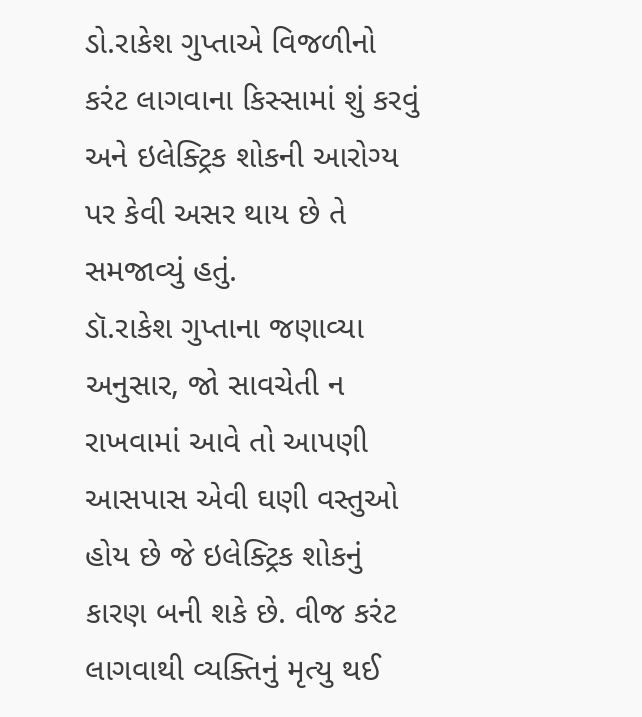ડો.રાકેશ ગુપ્તાએ વિજળીનો કરંટ લાગવાના કિસ્સામાં શું કરવું અને ઇલેક્ટ્રિક શોકની આરોગ્ય પર કેવી અસર થાય છે તે સમજાવ્યું હતું.
ડૉ.રાકેશ ગુપ્તાના જણાવ્યા અનુસાર, જો સાવચેતી ન રાખવામાં આવે તો આપણી આસપાસ એવી ઘણી વસ્તુઓ હોય છે જે ઇલેક્ટ્રિક શોકનું કારણ બની શકે છે. વીજ કરંટ લાગવાથી વ્યક્તિનું મૃત્યુ થઈ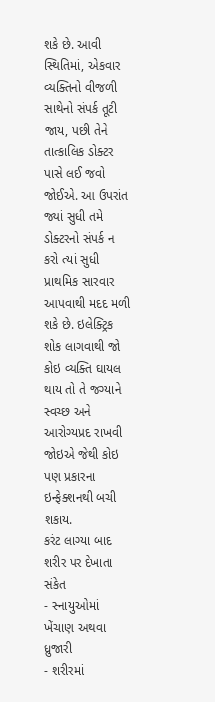શકે છે. આવી સ્થિતિમાં, એકવાર વ્યક્તિનો વીજળી સાથેનો સંપર્ક તૂટી જાય, પછી તેને તાત્કાલિક ડોક્ટર પાસે લઈ જવો જોઈએ. આ ઉપરાંત જ્યાં સુધી તમે ડોક્ટરનો સંપર્ક ન કરો ત્યાં સુધી પ્રાથમિક સારવાર આપવાથી મદદ મળી શકે છે. ઇલેક્ટ્રિક શોક લાગવાથી જો કોઇ વ્યક્તિ ઘાયલ થાય તો તે જગ્યાને સ્વચ્છ અને આરોગ્યપ્રદ રાખવી જોઇએ જેથી કોઇ પણ પ્રકારના ઇન્ફેક્શનથી બચી શકાય.
કરંટ લાગ્યા બાદ શરીર પર દેખાતા સંકેત
- સ્નાયુઓમાં ખેંચાણ અથવા ધ્રુજારી
- શરીરમાં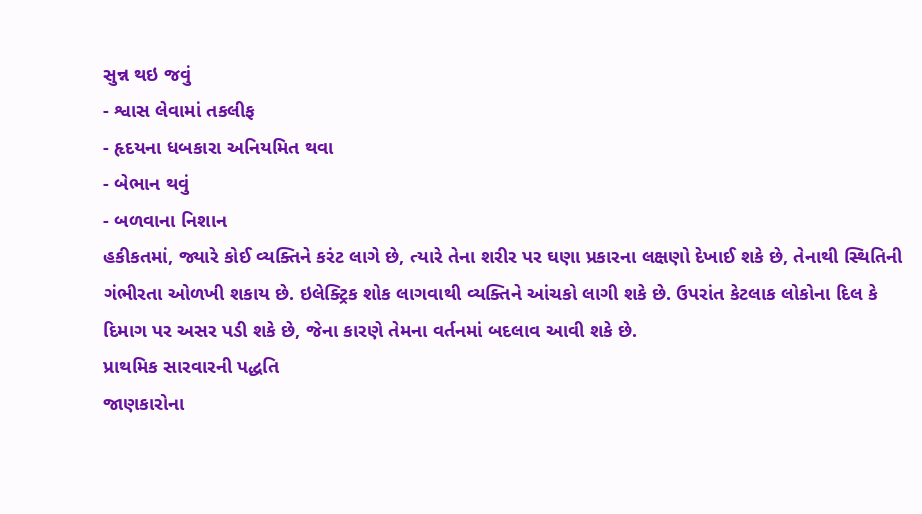સુન્ન થઇ જવું
- શ્વાસ લેવામાં તકલીફ
- હૃદયના ધબકારા અનિયમિત થવા
- બેભાન થવું
- બળવાના નિશાન
હકીકતમાં, જ્યારે કોઈ વ્યક્તિને કરંટ લાગે છે, ત્યારે તેના શરીર પર ઘણા પ્રકારના લક્ષણો દેખાઈ શકે છે, તેનાથી સ્થિતિની ગંભીરતા ઓળખી શકાય છે. ઇલેક્ટ્રિક શોક લાગવાથી વ્યક્તિને આંચકો લાગી શકે છે. ઉપરાંત કેટલાક લોકોના દિલ કે દિમાગ પર અસર પડી શકે છે, જેના કારણે તેમના વર્તનમાં બદલાવ આવી શકે છે.
પ્રાથમિક સારવારની પદ્ધતિ
જાણકારોના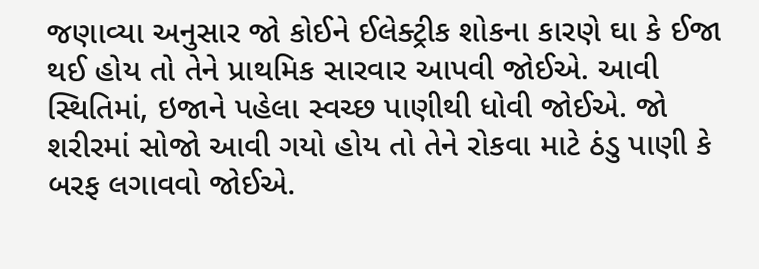જણાવ્યા અનુસાર જો કોઈને ઈલેક્ટ્રીક શોકના કારણે ઘા કે ઈજા થઈ હોય તો તેને પ્રાથમિક સારવાર આપવી જોઈએ. આવી સ્થિતિમાં, ઇજાને પહેલા સ્વચ્છ પાણીથી ધોવી જોઈએ. જો શરીરમાં સોજો આવી ગયો હોય તો તેને રોકવા માટે ઠંડુ પાણી કે બરફ લગાવવો જોઈએ.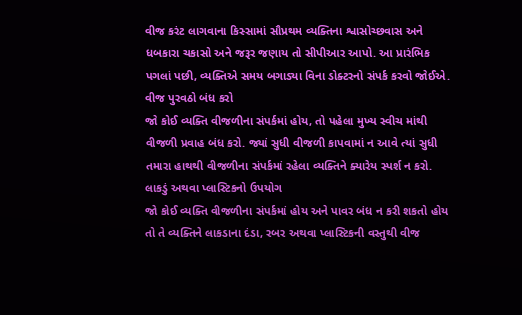વીજ કરંટ લાગવાના કિસ્સામાં સૌપ્રથમ વ્યક્તિના શ્વાસોચ્છવાસ અને ધબકારા ચકાસો અને જરૂર જણાય તો સીપીઆર આપો. આ પ્રારંભિક પગલાં પછી, વ્યક્તિએ સમય બગાડ્યા વિના ડોક્ટરનો સંપર્ક કરવો જોઈએ.
વીજ પુરવઠો બંધ કરો
જો કોઈ વ્યક્તિ વીજળીના સંપર્કમાં હોય, તો પહેલા મુખ્ય સ્વીચ માંથી વીજળી પ્રવાહ બંધ કરો. જ્યાં સુધી વીજળી કાપવામાં ન આવે ત્યાં સુધી તમારા હાથથી વીજળીના સંપર્કમાં રહેલા વ્યક્તિને ક્યારેય સ્પર્શ ન કરો.
લાકડું અથવા પ્લાસ્ટિકનો ઉપયોગ
જો કોઈ વ્યક્તિ વીજળીના સંપર્કમાં હોય અને પાવર બંધ ન કરી શકતો હોય તો તે વ્યક્તિને લાકડાના દંડા, રબર અથવા પ્લાસ્ટિકની વસ્તુથી વીજ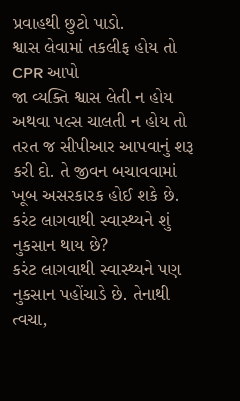પ્રવાહથી છુટો પાડો.
શ્વાસ લેવામાં તકલીફ હોય તો CPR આપો
જા વ્યક્તિ શ્વાસ લેતી ન હોય અથવા પલ્સ ચાલતી ન હોય તો તરત જ સીપીઆર આપવાનું શરૂ કરી દો. તે જીવન બચાવવામાં ખૂબ અસરકારક હોઈ શકે છે.
કરંટ લાગવાથી સ્વાસ્થ્યને શું નુકસાન થાય છે?
કરંટ લાગવાથી સ્વાસ્થ્યને પણ નુકસાન પહોંચાડે છે. તેનાથી ત્વચા,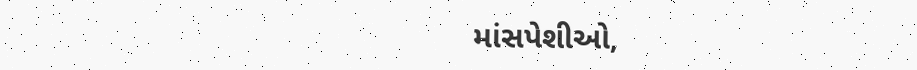માંસપેશીઓ,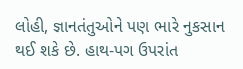લોહી, જ્ઞાનતંતુઓને પણ ભારે નુકસાન થઈ શકે છે. હાથ-પગ ઉપરાંત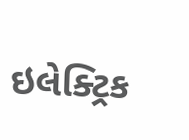ઇલેક્ટ્રિક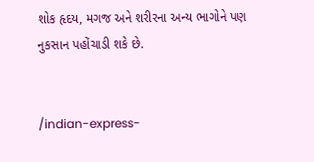શોક હૃદય, મગજ અને શરીરના અન્ય ભાગોને પણ નુકસાન પહોંચાડી શકે છે.


/indian-express-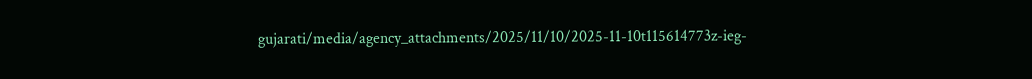gujarati/media/agency_attachments/2025/11/10/2025-11-10t115614773z-ieg-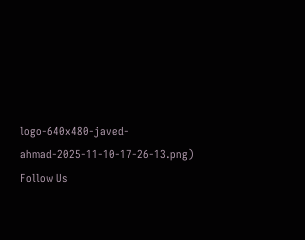logo-640x480-javed-ahmad-2025-11-10-17-26-13.png)
Follow Us